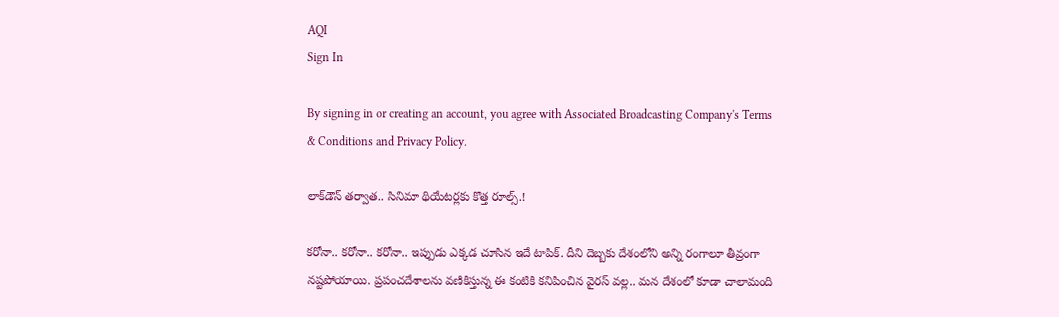AQI
Sign In

By signing in or creating an account, you agree with Associated Broadcasting Company's Terms & Conditions and Privacy Policy.

లాక్‌డౌన్‌ తర్వాత.. సినిమా థియేటర్లకు కొత్త రూల్స్.!

కరోనా.. కరోనా.. కరోనా.. ఇప్పుడు ఎక్కడ చూసిన ఇదే టాపిక్. దీని దెబ్బకు దేశంలోని అన్ని రంగాలూ తీవ్రంగా నష్టపోయాయి. ప్రపంచదేశాలను వణికిస్తున్న ఈ కంటికి కనిపించిన వైరస్ వల్ల.. మన దేశంలో కూడా చాలామంది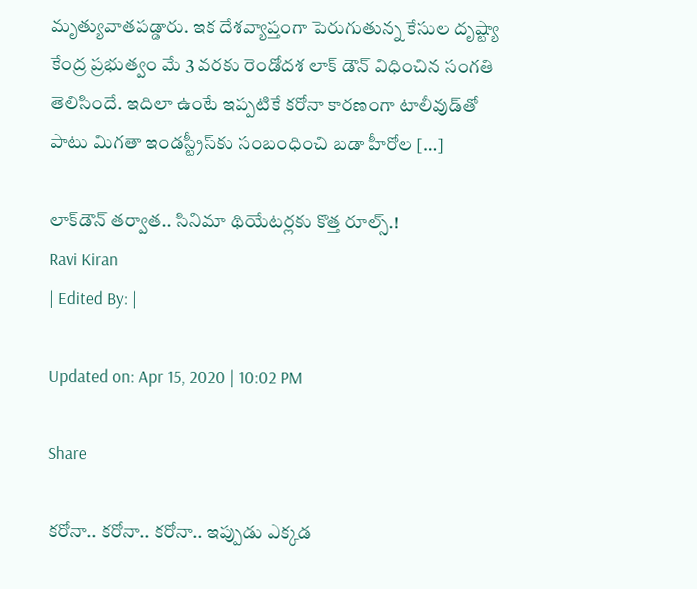మృత్యువాతపడ్డారు. ఇక దేశవ్యాప్తంగా పెరుగుతున్న కేసుల దృష్ట్యా కేంద్ర ప్రభుత్వం మే 3 వరకు రెండోదశ లాక్ డౌన్ విధించిన సంగతి తెలిసిందే. ఇదిలా ఉంటే ఇప్పటికే కరోనా కారణంగా టాలీవుడ్‌తో పాటు మిగతా ఇండస్ట్రీస్‌కు సంబంధించి బడా హీరోల […]

లాక్‌డౌన్‌ తర్వాత.. సినిమా థియేటర్లకు కొత్త రూల్స్.!
Ravi Kiran
| Edited By: |

Updated on: Apr 15, 2020 | 10:02 PM

Share

కరోనా.. కరోనా.. కరోనా.. ఇప్పుడు ఎక్కడ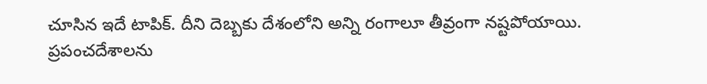చూసిన ఇదే టాపిక్. దీని దెబ్బకు దేశంలోని అన్ని రంగాలూ తీవ్రంగా నష్టపోయాయి. ప్రపంచదేశాలను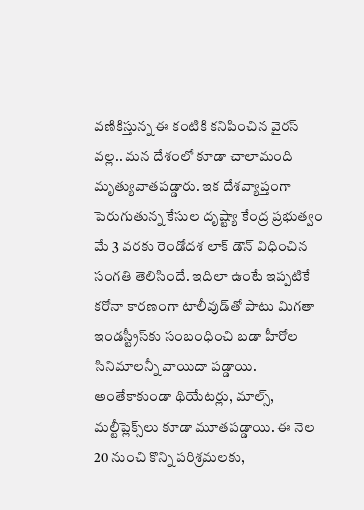వణికిస్తున్న ఈ కంటికి కనిపించిన వైరస్ వల్ల.. మన దేశంలో కూడా చాలామంది మృత్యువాతపడ్డారు. ఇక దేశవ్యాప్తంగా పెరుగుతున్న కేసుల దృష్ట్యా కేంద్ర ప్రభుత్వం మే 3 వరకు రెండోదశ లాక్ డౌన్ విధించిన సంగతి తెలిసిందే. ఇదిలా ఉంటే ఇప్పటికే కరోనా కారణంగా టాలీవుడ్‌తో పాటు మిగతా ఇండస్ట్రీస్‌కు సంబంధించి బడా హీరోల సినిమాలన్నీ వాయిదా పడ్డాయి. అంతేకాకుండా థియేటర్లు, మాల్స్, మల్టీప్లెక్స్‌లు కూడా మూతపడ్డాయి. ఈ నెల 20 నుంచి కొన్ని పరిశ్రమలకు,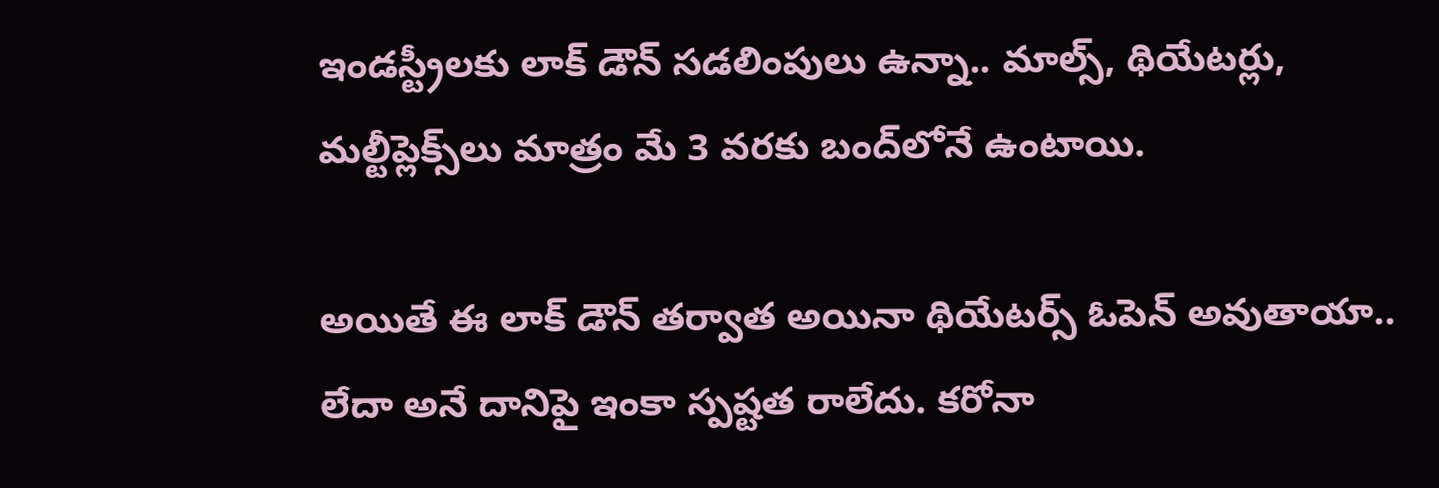ఇండస్ట్రీలకు లాక్ డౌన్ సడలింపులు ఉన్నా.. మాల్స్, థియేటర్లు, మల్టీప్లెక్స్‌లు మాత్రం మే 3 వరకు బంద్‌లోనే ఉంటాయి.

అయితే ఈ లాక్ డౌన్ తర్వాత అయినా థియేటర్స్ ఓపెన్ అవుతాయా.. లేదా అనే దానిపై ఇంకా స్పష్టత రాలేదు. కరోనా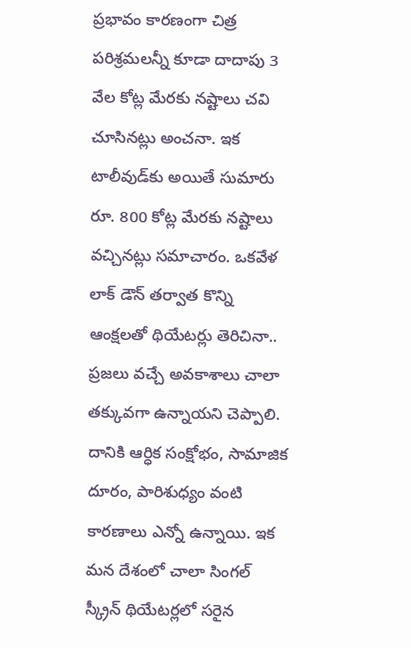ప్రభావం కారణంగా చిత్ర పరిశ్రమలన్నీ కూడా దాదాపు 3 వేల కోట్ల మేరకు నష్టాలు చవి చూసినట్లు అంచనా. ఇక టాలీవుడ్‌కు అయితే సుమారు రూ. 800 కోట్ల మేరకు నష్టాలు వచ్చినట్లు సమాచారం. ఒకవేళ లాక్ డౌన్ తర్వాత కొన్ని ఆంక్షలతో థియేటర్లు తెరిచినా.. ప్రజలు వచ్చే అవకాశాలు చాలా తక్కువగా ఉన్నాయని చెప్పాలి. దానికి ఆర్ధిక సంక్షోభం, సామాజిక దూరం, పారిశుధ్యం వంటి కారణాలు ఎన్నో ఉన్నాయి. ఇక మన దేశంలో చాలా సింగల్ స్క్రీన్ థియేటర్లలో సరైన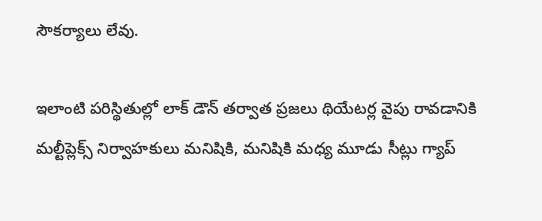సౌకర్యాలు లేవు.

ఇలాంటి పరిస్థితుల్లో లాక్ డౌన్ తర్వాత ప్రజలు థియేటర్ల వైపు రావడానికి మల్టీప్లెక్స్ నిర్వాహకులు మనిషికి, మనిషికి మధ్య మూడు సీట్లు గ్యాప్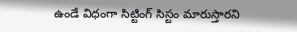ఉండే విధంగా సిట్టింగ్ సిస్టం మారుస్తారని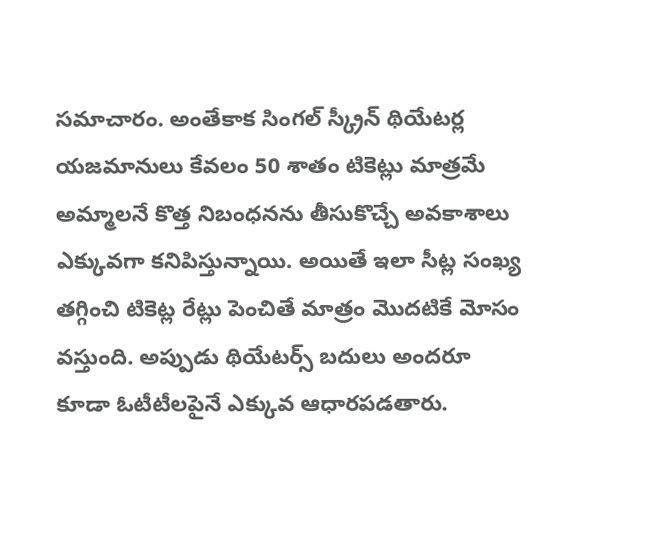సమాచారం. అంతేకాక సింగల్ స్క్రీన్ థియేటర్ల యజమానులు కేవలం 50 శాతం టికెట్లు మాత్రమే అమ్మాలనే కొత్త నిబంధనను తీసుకొచ్చే అవకాశాలు ఎక్కువగా కనిపిస్తున్నాయి. అయితే ఇలా సీట్ల సంఖ్య తగ్గించి టికెట్ల రేట్లు పెంచితే మాత్రం మొదటికే మోసం వస్తుంది. అప్పుడు థియేటర్స్ బదులు అందరూ కూడా ఓటీటీలపైనే ఎక్కువ ఆధారపడతారు.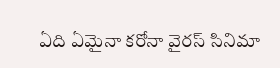ఏది ఏమైనా కరోనా వైరస్ సినిమా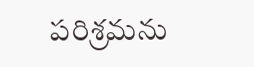పరిశ్రమను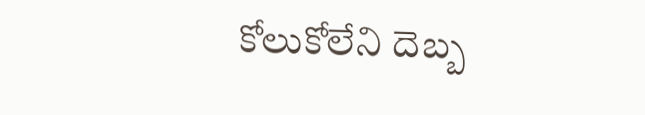కోలుకోలేని దెబ్బ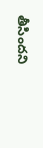తీసిందని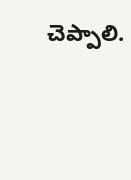చెప్పాలి.